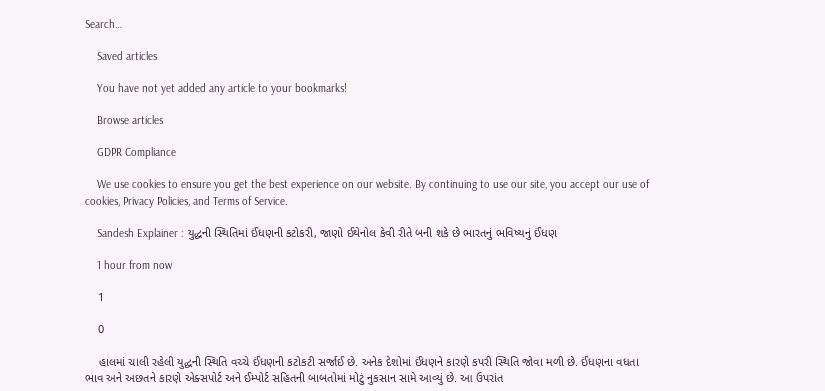Search…

    Saved articles

    You have not yet added any article to your bookmarks!

    Browse articles

    GDPR Compliance

    We use cookies to ensure you get the best experience on our website. By continuing to use our site, you accept our use of cookies, Privacy Policies, and Terms of Service.

    Sandesh Explainer : યુદ્ધની સ્થિતિમાં ઈંધણની કટોકરી, જાણો ઈથેનોલ કેવી રીતે બની શકે છે ભારતનું ભવિષ્યનું ઈંધણ

    1 hour from now

    1

    0

    હાલમાં ચાલી રહેલી યુદ્ધની સ્થિતિ વચ્ચે ઈંધણની કટોકટી સર્જાઈ છે. અનેક દેશોમાં ઈંધણને કારણે કપરી સ્થિતિ જોવા મળી છે. ઈંધણના વધતા ભાવ અને અછતને કારણે એક્સપોર્ટ અને ઈમ્પોર્ટ સહિતની બાબતોમાં મોટું નુકસાન સામે આવ્યું છે. આ ઉપરાંત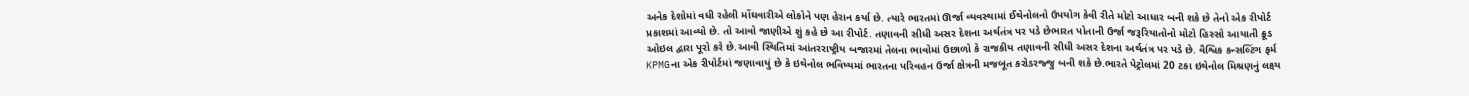અનેક દેશોમાં વધી રહેલી મોંઘવારીએ લોકોને પણ હેરાન કર્યા છે. ત્યારે ભારતમાં ઊર્જા વ્યવસ્થામાં ઈથેનોલનો ઉપયોગ કેવી રીતે મોટો આધાર બની શકે છે તેનો એક રીપોર્ટ પ્રકાશમાં આવ્યો છે. તો આવો જાણીએ શું કહે છે આ રીપોર્ટ. તણાવની સીધી અસર દેશના અર્થતંત્ર પર પડે છેભારત પોતાની ઉર્જા જરૂરિયાતોનો મોટો હિસ્સો આયાતી ક્રૂડ ઓઇલ દ્વારા પૂરો કરે છે.આવી સ્થિતિમાં આંતરરાષ્ટ્રીય બજારમાં તેલના ભાવોમાં ઉછાળો કે રાજકીય તણાવની સીધી અસર દેશના અર્થતંત્ર પર પડે છે. વૈશ્વિક કન્સલ્ટિંગ ફર્મ KPMGના એક રીપોર્ટમાં જણાવાયું છે કે ઇથેનોલ ભવિષ્યમાં ભારતના પરિવહન ઉર્જા ક્ષેત્રની મજબૂત કરોડરજ્જુ બની શકે છે.ભારતે પેટ્રોલમાં 20 ટકા ઇથેનોલ મિશ્રણનું લક્ષ્ય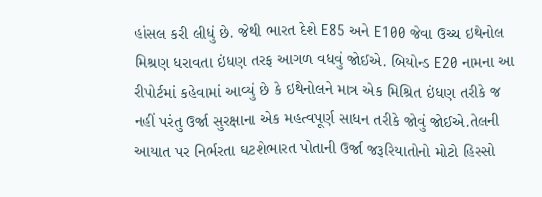હાંસલ કરી લીધું છે. જેથી ભારત દેશે E85 અને E100 જેવા ઉચ્ચ ઇથેનોલ મિશ્રણ ધરાવતા ઇંધણ તરફ આગળ વધવું જોઈએ. બિયોન્ડ E20 નામના આ રીપોર્ટમાં કહેવામાં આવ્યું છે કે ઇથેનોલને માત્ર એક મિશ્રિત ઇંધણ તરીકે જ નહીં પરંતુ ઉર્જા સુરક્ષાના એક મહત્વપૂર્ણ સાધન તરીકે જોવું જોઈએ.તેલની આયાત પર નિર્ભરતા ઘટશેભારત પોતાની ઉર્જા જરૂરિયાતોનો મોટો હિસ્સો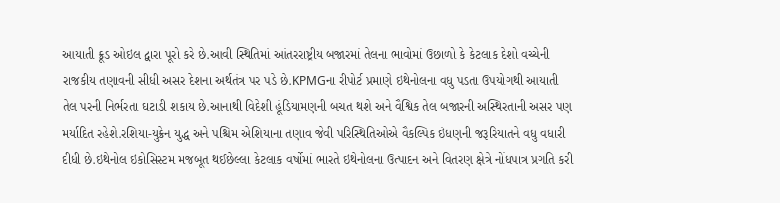આયાતી ક્રૂડ ઓઇલ દ્વારા પૂરો કરે છે.આવી સ્થિતિમાં આંતરરાષ્ટ્રીય બજારમાં તેલના ભાવોમાં ઉછાળો કે કેટલાક દેશો વચ્ચેની રાજકીય તણાવની સીધી અસર દેશના અર્થતંત્ર પર પડે છે.KPMGના રીપોર્ટ પ્રમાણે ઇથેનોલના વધુ પડતા ઉપયોગથી આયાતી તેલ પરની નિર્ભરતા ઘટાડી શકાય છે.આનાથી વિદેશી હૂંડિયામણની બચત થશે અને વૈશ્વિક તેલ બજારની અસ્થિરતાની અસર પણ મર્યાદિત રહેશે.રશિયા-યુક્રેન યુદ્ધ અને પશ્ચિમ એશિયાના તણાવ જેવી પરિસ્થિતિઓએ વૈકલ્પિક ઇંધણની જરૂરિયાતને વધુ વધારી દીધી છે.ઇથેનોલ ઇકોસિસ્ટમ મજબૂત થઈછેલ્લા કેટલાક વર્ષોમાં ભારતે ઇથેનોલના ઉત્પાદન અને વિતરણ ક્ષેત્રે નોંધપાત્ર પ્રગતિ કરી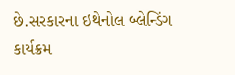છે.સરકારના ઇથેનોલ બ્લેન્ડિંગ કાર્યક્રમ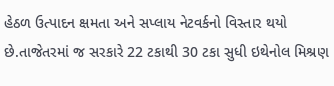હેઠળ ઉત્પાદન ક્ષમતા અને સપ્લાય નેટવર્કનો વિસ્તાર થયો છે.તાજેતરમાં જ સરકારે 22 ટકાથી 30 ટકા સુધી ઇથેનોલ મિશ્રણ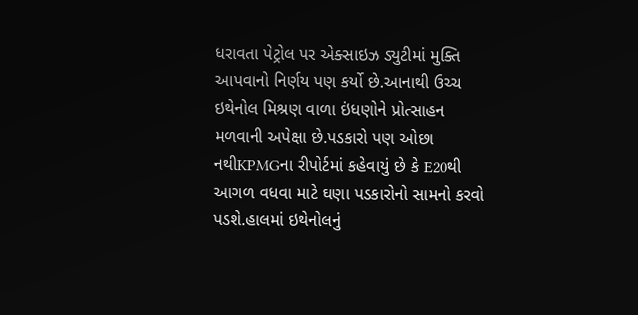ધરાવતા પેટ્રોલ પર એક્સાઇઝ ડ્યુટીમાં મુક્તિ આપવાનો નિર્ણય પણ કર્યો છે.આનાથી ઉચ્ચ ઇથેનોલ મિશ્રણ વાળા ઇંધણોને પ્રોત્સાહન મળવાની અપેક્ષા છે.પડકારો પણ ઓછા નથીKPMGના રીપોર્ટમાં કહેવાયું છે કે E20થી આગળ વધવા માટે ઘણા પડકારોનો સામનો કરવો પડશે.હાલમાં ઇથેનોલનું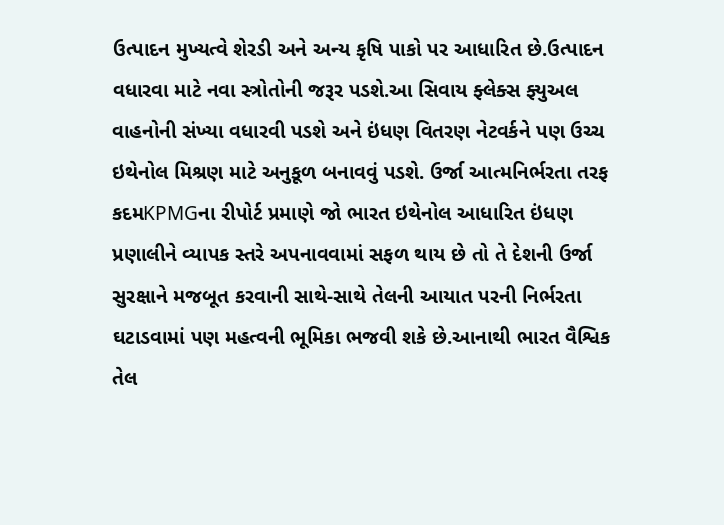ઉત્પાદન મુખ્યત્વે શેરડી અને અન્ય કૃષિ પાકો પર આધારિત છે.ઉત્પાદન વધારવા માટે નવા સ્ત્રોતોની જરૂર પડશે.આ સિવાય ફ્લેક્સ ફ્યુઅલ વાહનોની સંખ્યા વધારવી પડશે અને ઇંધણ વિતરણ નેટવર્કને પણ ઉચ્ચ ઇથેનોલ મિશ્રણ માટે અનુકૂળ બનાવવું પડશે. ઉર્જા આત્મનિર્ભરતા તરફ કદમKPMGના રીપોર્ટ પ્રમાણે જો ભારત ઇથેનોલ આધારિત ઇંધણ પ્રણાલીને વ્યાપક સ્તરે અપનાવવામાં સફળ થાય છે તો તે દેશની ઉર્જા સુરક્ષાને મજબૂત કરવાની સાથે-સાથે તેલની આયાત પરની નિર્ભરતા ઘટાડવામાં પણ મહત્વની ભૂમિકા ભજવી શકે છે.આનાથી ભારત વૈશ્વિક તેલ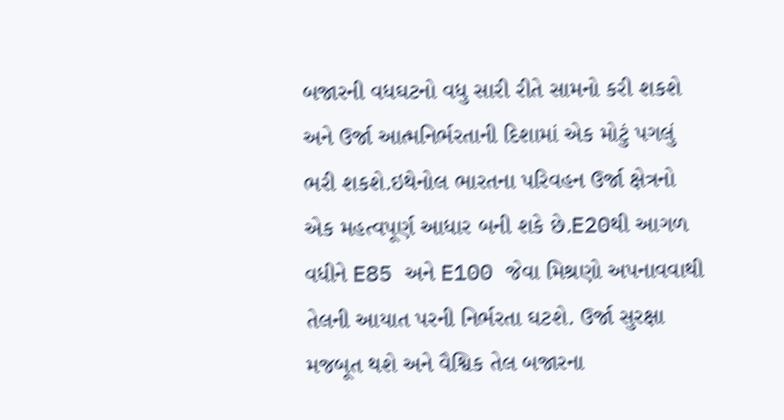બજારની વધઘટનો વધુ સારી રીતે સામનો કરી શકશે અને ઉર્જા આત્મનિર્ભરતાની દિશામાં એક મોટું પગલું ભરી શકશે.ઇથેનોલ ભારતના પરિવહન ઉર્જા ક્ષેત્રનો એક મહત્વપૂર્ણ આધાર બની શકે છે.E20થી આગળ વધીને E85 અને E100 જેવા મિશ્રણો અપનાવવાથી તેલની આયાત પરની નિર્ભરતા ઘટશે. ઉર્જા સુરક્ષા મજબૂત થશે અને વૈશ્વિક તેલ બજારના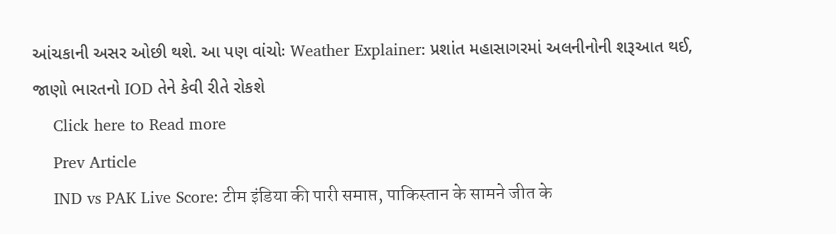આંચકાની અસર ઓછી થશે. આ પણ વાંચોઃ Weather Explainer: પ્રશાંત મહાસાગરમાં અલનીનોની શરૂઆત થઈ, જાણો ભારતનો IOD તેને કેવી રીતે રોકશે
    Click here to Read more
    Prev Article
    IND vs PAK Live Score: टीम इंडिया की पारी समाप्त, पाकिस्तान के सामने जीत के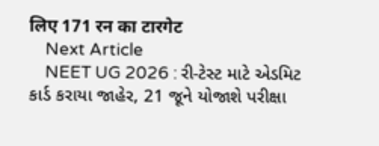लिए 171 रन का टारगेट
    Next Article
    NEET UG 2026 : રી-ટેસ્ટ માટે એડમિટ કાર્ડ કરાયા જાહેર, 21 જૂને યોજાશે પરીક્ષા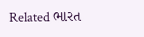Related ભારત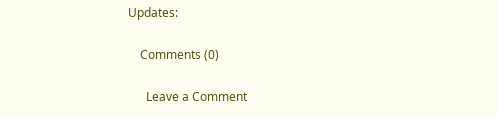Updates:

    Comments (0)

      Leave a Comment